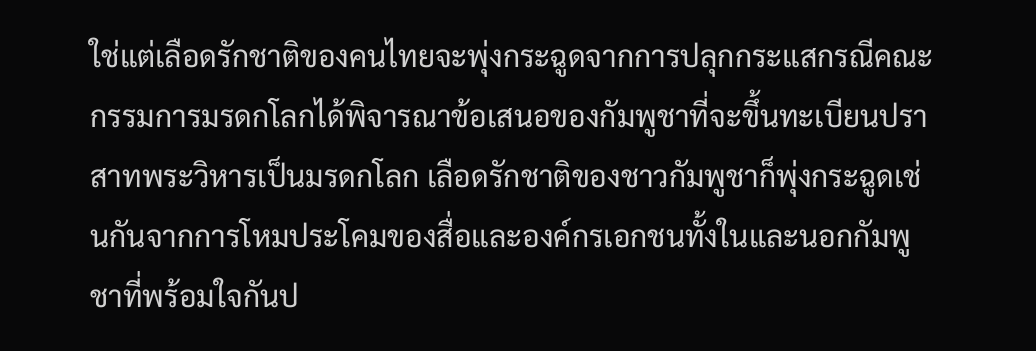ใช่แต่เลือดรักชาติของคนไทยจะพุ่งกระฉูดจากการปลุกกระแสกรณีคณะกรรมการมรดกโลกได้พิจารณาข้อเสนอของกัมพูชาที่จะขึ้นทะเบียนปราสาทพระวิหารเป็นมรดกโลก เลือดรักชาติของชาวกัมพูชาก็พุ่งกระฉูดเช่นกันจากการโหมประโคมของสื่อและองค์กรเอกชนทั้งในและนอกกัมพูชาที่พร้อมใจกันป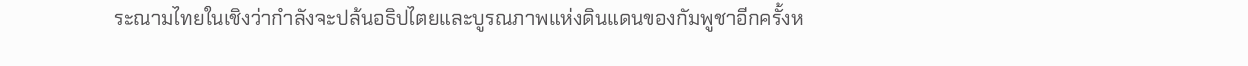ระณามไทยในเชิงว่ากำลังจะปล้นอธิปไตยและบูรณภาพแห่งดินแดนของกัมพูชาอีกครั้งห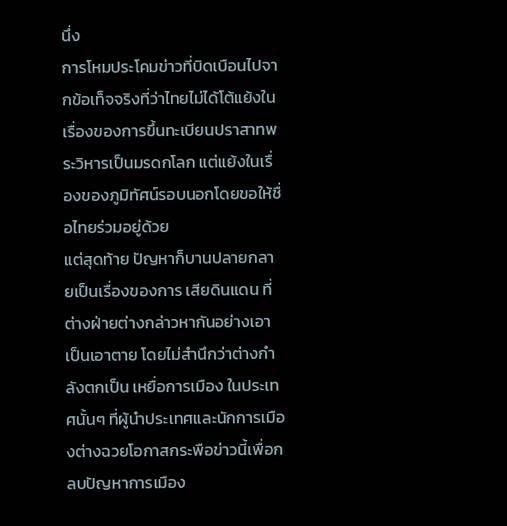นึ่ง
การโหมประโคมข่าวที่บิดเบือนไปจากข้อเท็จจริงที่ว่าไทยไม่ได้โต้แย้งในเรื่องของการขึ้นทะเบียนปราสาทพระวิหารเป็นมรดกโลก แต่แย้งในเรื่องของภูมิทัศน์รอบนอกโดยขอให้ชื่อไทยร่วมอยู่ด้วย
แต่สุดท้าย ปัญหาก็บานปลายกลายเป็นเรื่องของการ เสียดินแดน ที่ต่างฝ่ายต่างกล่าวหากันอย่างเอาเป็นเอาตาย โดยไม่สำนึกว่าต่างกำลังตกเป็น เหยื่อการเมือง ในประเทศนั้นๆ ที่ผู้นำประเทศและนักการเมืองต่างฉวยโอกาสกระพือข่าวนี้เพื่อกลบปัญหาการเมือง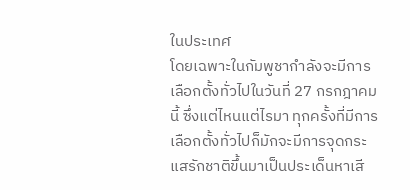ในประเทศ
โดยเฉพาะในกัมพูชากำลังจะมีการเลือกตั้งทั่วไปในวันที่ 27 กรกฎาคมนี้ ซึ่งแต่ไหนแต่ไรมา ทุกครั้งที่มีการเลือกตั้งทั่วไปก็มักจะมีการจุดกระแสรักชาติขึ้นมาเป็นประเด็นหาเสี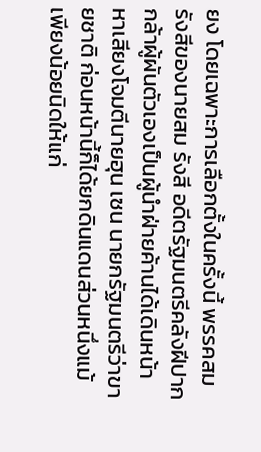ยง โดยเฉพาะการเลือกตั้งในครั้งนี้ พรรคสม รังสีของนายสม รังสี อดีตรัฐมนตรีคลังฝีปากกล้าผู้ผันตัวเองเป็นผู้นำฝ่ายค้านได้เดินหน้าหาเสียงโจมตีนายฮุน เซน นายกรัฐมนตรีว่าขายชาติ ก่อนหน้านี้ก็ได้ยกดินแดนส่วนหนึ่งแม้เพียงน้อยนิดให้แก่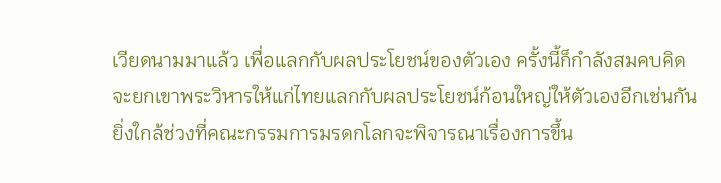เวียดนามมาแล้ว เพื่อแลกกับผลประโยชน์ของตัวเอง ครั้งนี้ก็กำลังสมคบคิดจะยกเขาพระวิหารให้แก่ไทยแลกกับผลประโยชน์ก้อนใหญ่ให้ตัวเองอีกเช่นกัน
ยิ่งใกล้ช่วงที่คณะกรรมการมรดกโลกจะพิจารณาเรื่องการขึ้น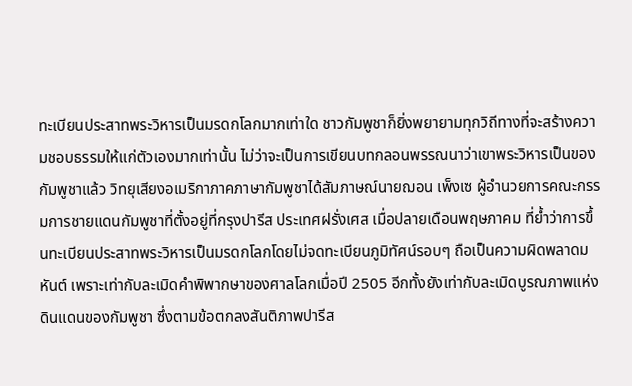ทะเบียนประสาทพระวิหารเป็นมรดกโลกมากเท่าใด ชาวกัมพูชาก็ยิ่งพยายามทุกวิถีทางที่จะสร้างความชอบธรรมให้แก่ตัวเองมากเท่านั้น ไม่ว่าจะเป็นการเขียนบทกลอนพรรณนาว่าเขาพระวิหารเป็นของกัมพูชาแล้ว วิทยุเสียงอเมริกาภาคภาษากัมพูชาได้สัมภาษณ์นายฌอน เพ็งเซ ผู้อำนวยการคณะกรรมการชายแดนกัมพูชาที่ตั้งอยู่ที่กรุงปารีส ประเทศฝรั่งเศส เมื่อปลายเดือนพฤษภาคม ที่ย้ำว่าการขึ้นทะเบียนประสาทพระวิหารเป็นมรดกโลกโดยไม่จดทะเบียนภูมิทัศน์รอบๆ ถือเป็นความผิดพลาดมหันต์ เพราะเท่ากับละเมิดคำพิพากษาของศาลโลกเมื่อปี 2505 อีกทั้งยังเท่ากับละเมิดบูรณภาพแห่งดินแดนของกัมพูชา ซึ่งตามข้อตกลงสันติภาพปารีส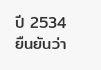ปี 2534 ยืนยันว่า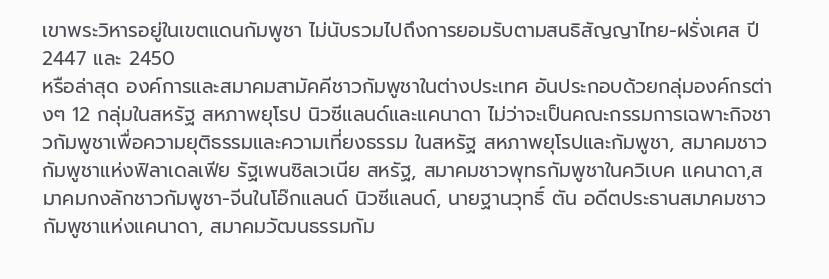เขาพระวิหารอยู่ในเขตแดนกัมพูชา ไม่นับรวมไปถึงการยอมรับตามสนธิสัญญาไทย-ฝรั่งเศส ปี 2447 และ 2450
หรือล่าสุด องค์การและสมาคมสามัคคีชาวกัมพูชาในต่างประเทศ อันประกอบด้วยกลุ่มองค์กรต่างๆ 12 กลุ่มในสหรัฐ สหภาพยุโรป นิวซีแลนด์และแคนาดา ไม่ว่าจะเป็นคณะกรรมการเฉพาะกิจชาวกัมพูชาเพื่อความยุติธรรมและความเที่ยงธรรม ในสหรัฐ สหภาพยุโรปและกัมพูชา, สมาคมชาวกัมพูชาแห่งฟิลาเดลเฟีย รัฐเพนซิลเวเนีย สหรัฐ, สมาคมชาวพุทธกัมพูชาในควิเบค แคนาดา,สมาคมกงลักชาวกัมพูชา-จีนในโอ๊กแลนด์ นิวซีแลนด์, นายฐานวุทธิ์ ตัน อดีตประธานสมาคมชาวกัมพูชาแห่งแคนาดา, สมาคมวัฒนธรรมกัม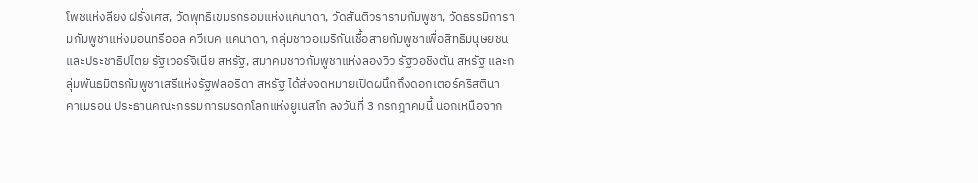โพชแห่งลียง ฝรั่งเศส, วัดพุทธิเขมรกรอมแห่งแคนาดา, วัดสันติวรารามกัมพูชา, วัดธรรมิการามกัมพูชาแห่งมอนทรีออล ควีเบค แคนาดา, กลุ่มชาวอเมริกันเชื้อสายกัมพูชาเพื่อสิทธิมนุษยชนและประชาธิปไตย รัฐเวอร์จิเนีย สหรัฐ, สมาคมชาวกัมพูชาแห่งลองวิว รัฐวอชิงตัน สหรัฐ และกลุ่มพันธมิตรกัมพูชาเสรีแห่งรัฐฟลอริดา สหรัฐ ได้ส่งจดหมายเปิดผนึกถึงดอกเตอร์คริสตินา คาเมรอน ประธานคณะกรรมการมรดกโลกแห่งยูเนสโก ลงวันที่ 3 กรกฎาคมนี้ นอกเหนือจาก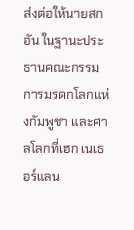ส่งต่อให้นายสก อัน ในฐานะประธานคณะกรรมการมรดกโลกแห่งกัมพูชา และศาลโลกที่เฮก เนเธอร์แลน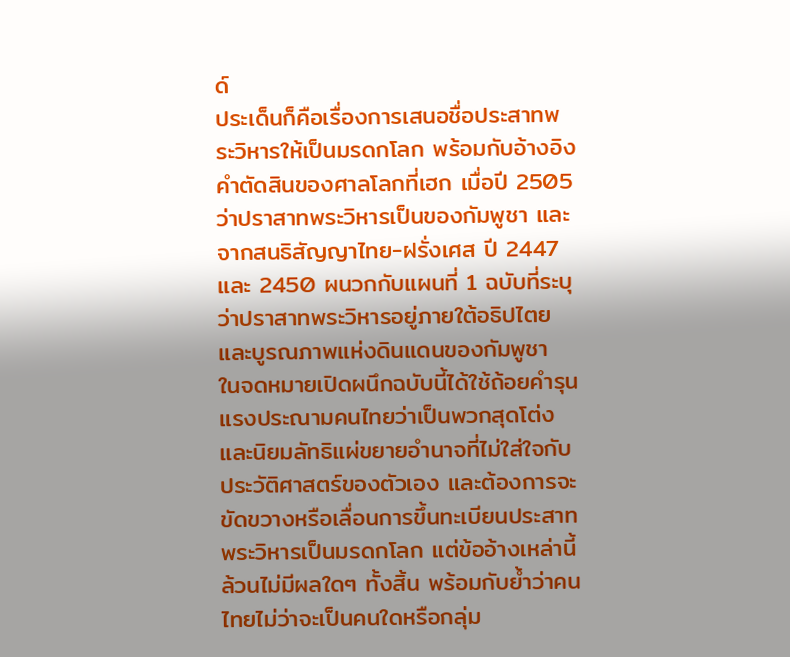ด์
ประเด็นก็คือเรื่องการเสนอชื่อประสาทพระวิหารให้เป็นมรดกโลก พร้อมกับอ้างอิงคำตัดสินของศาลโลกที่เฮก เมื่อปี 2505 ว่าปราสาทพระวิหารเป็นของกัมพูชา และจากสนธิสัญญาไทย-ฝรั่งเศส ปี 2447 และ 2450 ผนวกกับแผนที่ 1 ฉบับที่ระบุว่าปราสาทพระวิหารอยู่ภายใต้อธิปไตยและบูรณภาพแห่งดินแดนของกัมพูชา
ในจดหมายเปิดผนึกฉบับนี้ได้ใช้ถ้อยคำรุนแรงประณามคนไทยว่าเป็นพวกสุดโต่งและนิยมลัทธิแผ่ขยายอำนาจที่ไม่ใส่ใจกับประวัติศาสตร์ของตัวเอง และต้องการจะขัดขวางหรือเลื่อนการขึ้นทะเบียนประสาทพระวิหารเป็นมรดกโลก แต่ข้ออ้างเหล่านี้ล้วนไม่มีผลใดๆ ทั้งสิ้น พร้อมกับย้ำว่าคนไทยไม่ว่าจะเป็นคนใดหรือกลุ่ม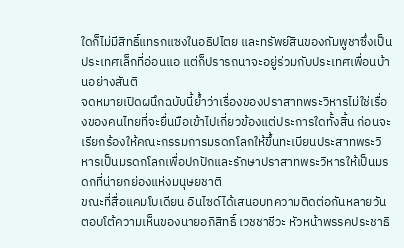ใดก็ไม่มีสิทธิ์แทรกแซงในอธิปไตย และทรัพย์สินของกัมพูชาซึ่งเป็นประเทศเล็กที่อ่อนแอ แต่ก็ปรารถนาจะอยู่ร่วมกับประเทศเพื่อนบ้านอย่างสันติ
จดหมายเปิดผนึกฉบับนี้ย้ำว่าเรื่องของปราสาทพระวิหารไม่ใช่เรื่องของคนไทยที่จะยื่นมือเข้าไปเกี่ยวข้องแต่ประการใดทั้งสิ้น ก่อนจะเรียกร้องให้คณะกรรมการมรดกโลกให้ขึ้นทะเบียนประสาทพระวิหารเป็นมรดกโลกเพื่อปกปักและรักษาปราสาทพระวิหารให้เป็นมรดกที่น่ายกย่องแห่งมนุษยชาติ
ขณะที่สื่อแคมโบเดียน อินไซด์ได้เสนอบทความติดต่อกันหลายวันตอบโต้ความเห็นของนายอภิสิทธิ์ เวชชาชีวะ หัวหน้าพรรคประชาธิ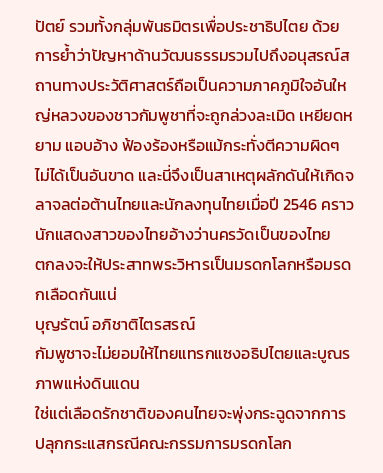ปัตย์ รวมทั้งกลุ่มพันธมิตรเพื่อประชาธิปไตย ด้วยการย้ำว่าปัญหาด้านวัฒนธรรมรวมไปถึงอนุสรณ์สถานทางประวัติศาสตร์ถือเป็นความภาคภูมิใจอันใหญ่หลวงของชาวกัมพูชาที่จะถูกล่วงละเมิด เหยียดหยาม แอบอ้าง ฟ้องร้องหรือแม้กระทั่งตีความผิดๆ ไม่ได้เป็นอันขาด และนี่จึงเป็นสาเหตุผลักดันให้เกิดจลาจลต่อต้านไทยและนักลงทุนไทยเมื่อปี 2546 คราวนักแสดงสาวของไทยอ้างว่านครวัดเป็นของไทย
ตกลงจะให้ประสาทพระวิหารเป็นมรดกโลกหรือมรดกเลือดกันแน่
บุญรัตน์ อภิชาติไตรสรณ์
กัมพูชาจะไม่ยอมให้ไทยแทรกแซงอธิปไตยและบูณรภาพแห่งดินแดน
ใช่แต่เลือดรักชาติของคนไทยจะพุ่งกระฉูดจากการปลุกกระแสกรณีคณะกรรมการมรดกโลก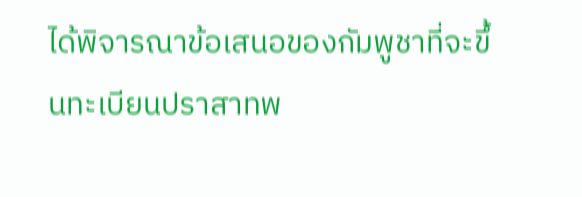ได้พิจารณาข้อเสนอของกัมพูชาที่จะขึ้นทะเบียนปราสาทพ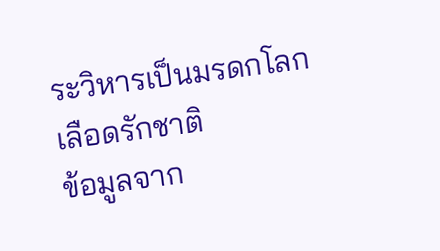ระวิหารเป็นมรดกโลก เลือดรักชาติ
ข้อมูลจาก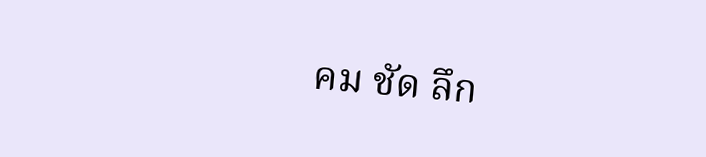คม ชัด ลึก